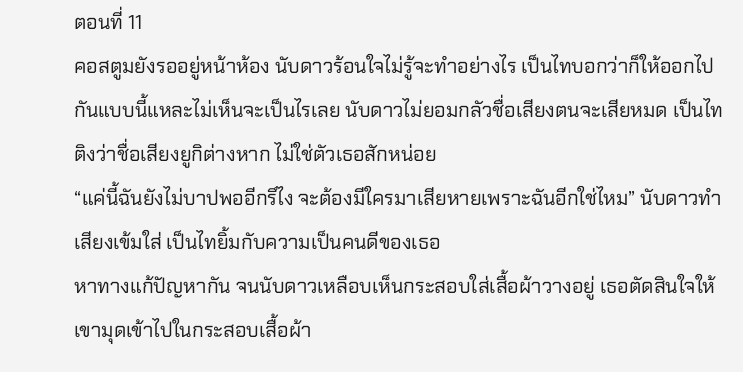ตอนที่ 11
คอสตูมยังรออยู่หน้าห้อง นับดาวร้อนใจไม่รู้จะทำอย่างไร เป็นไทบอกว่าก็ให้ออกไปกันแบบนี้แหละไม่เห็นจะเป็นไรเลย นับดาวไม่ยอมกลัวชื่อเสียงตนจะเสียหมด เป็นไทติงว่าชื่อเสียงยูกิต่างหาก ไม่ใช่ตัวเธอสักหน่อย
“แค่นี้ฉันยังไม่บาปพออีกรึไง จะต้องมีใครมาเสียหายเพราะฉันอีกใช่ไหม” นับดาวทำเสียงเข้มใส่ เป็นไทยิ้มกับความเป็นคนดีของเธอ
หาทางแก้ปัญหากัน จนนับดาวเหลือบเห็นกระสอบใส่เสื้อผ้าวางอยู่ เธอตัดสินใจให้เขามุดเข้าไปในกระสอบเสื้อผ้า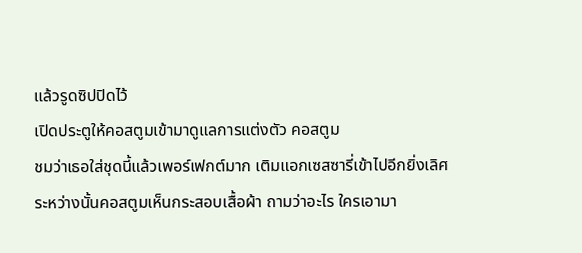แล้วรูดซิปปิดไว้
เปิดประตูให้คอสตูมเข้ามาดูแลการแต่งตัว คอสตูม
ชมว่าเธอใส่ชุดนี้แล้วเพอร์เฟกต์มาก เติมแอกเซสซารี่เข้าไปอีกยิ่งเลิศ
ระหว่างนั้นคอสตูมเห็นกระสอบเสื้อผ้า ถามว่าอะไร ใครเอามา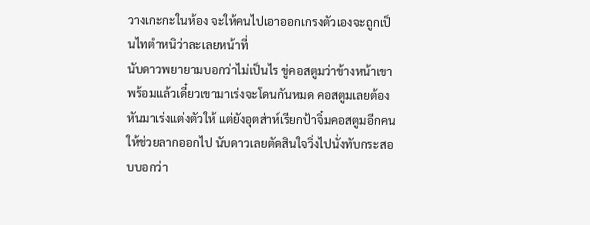วางเกะกะในห้อง จะให้คนไปเอาออกเกรงตัวเองจะถูกเป็นไทตำหนิว่าละเลยหน้าที่
นับดาวพยายามบอกว่าไม่เป็นไร ขู่คอสตูมว่าข้างหน้าเขาพร้อมแล้วเดี๋ยวเขามาเร่งจะโดนกันหมด คอสตูมเลยต้องหันมาเร่งแต่งตัวให้ แต่ยังอุตส่าห์เรียกป้าจิ๋มคอสตูมอีกคนให้ช่วยลากออกไป นับดาวเลยตัดสินใจวิ่งไปนั่งทับกระสอบบอกว่า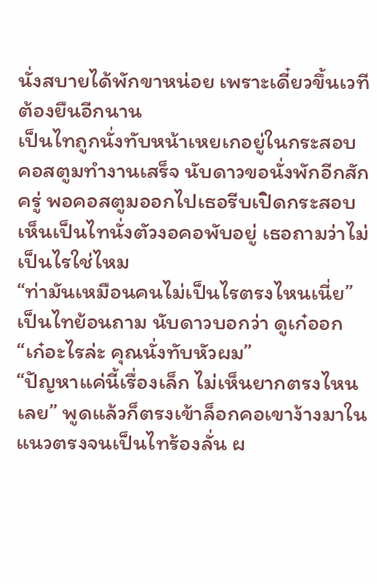นั่งสบายได้พักขาหน่อย เพราะเดี๋ยวขึ้นเวทีต้องยืนอีกนาน
เป็นไทถูกนั่งทับหน้าเหยเกอยู่ในกระสอบ คอสตูมทำงานเสร็จ นับดาวขอนั่งพักอีกสักครู่ พอคอสตูมออกไปเธอรีบเปิดกระสอบ เห็นเป็นไทนั่งตัวงอคอพับอยู่ เธอถามว่าไม่เป็นไรใช่ไหม
“ท่ามันเหมือนคนไม่เป็นไรตรงไหนเนี่ย” เป็นไทย้อนถาม นับดาวบอกว่า ดูเก๋ออก “เก๋อะไรล่ะ คุณนั่งทับหัวผม”
“ปัญหาแค่นี้เรื่องเล็ก ไม่เห็นยากตรงไหนเลย” พูดแล้วก็ตรงเข้าล็อกคอเขาง้างมาในแนวตรงจนเป็นไทร้องลั่น ผ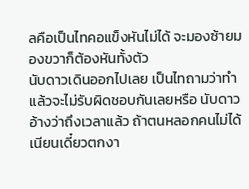ลคือเป็นไทคอแข็งหันไม่ได้ จะมองซ้ายมองขวาก็ต้องหันทั้งตัว
นับดาวเดินออกไปเลย เป็นไทถามว่าทำแล้วจะไม่รับผิดชอบกันเลยหรือ นับดาวอ้างว่าถึงเวลาแล้ว ถ้าตนหลอกคนไม่ได้เนียนเดี๋ยวตกงา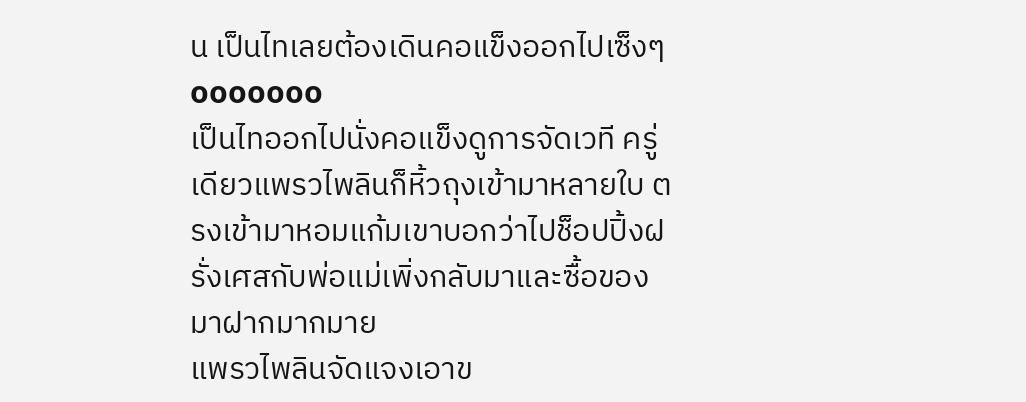น เป็นไทเลยต้องเดินคอแข็งออกไปเซ็งๆ
ooooooo
เป็นไทออกไปนั่งคอแข็งดูการจัดเวที ครู่เดียวแพรวไพลินก็หิ้วถุงเข้ามาหลายใบ ตรงเข้ามาหอมแก้มเขาบอกว่าไปช็อปปิ้งฝรั่งเศสกับพ่อแม่เพิ่งกลับมาและซื้อของมาฝากมากมาย
แพรวไพลินจัดแจงเอาข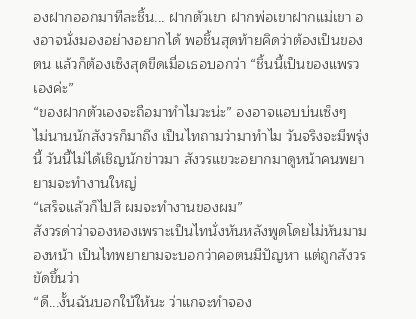องฝากออกมาทีละชิ้น... ฝากตัวเขา ฝากพ่อเขาฝากแม่เขา องอาจนั่งมองอย่างอยากได้ พอชิ้นสุดท้ายคิดว่าต้องเป็นของตน แล้วก็ต้องเซ็งสุดขีดเมื่อเธอบอกว่า “ชิ้นนี้เป็นของแพรวเองค่ะ”
“ของฝากตัวเองจะถือมาทำไมวะน่ะ” องอาจแอบบ่นเซ็งๆ
ไม่นานนักสังวรก็มาถึง เป็นไทถามว่ามาทำไม วันจริงจะมีพรุ่งนี้ วันนี้ไม่ได้เชิญนักข่าวมา สังวรแขวะอยากมาดูหน้าคนพยายามจะทำงานใหญ่
“เสร็จแล้วก็ไปสิ ผมจะทำงานของผม”
สังวรด่าว่าจองหองเพราะเป็นไทนั่งหันหลังพูดโดยไม่หันมามองหน้า เป็นไทพยายามจะบอกว่าคอตนมีปัญหา แต่ถูกสังวรขัดขึ้นว่า
“ดี...งั้นฉันบอกใบ้ให้นะ ว่าแกจะทำจอง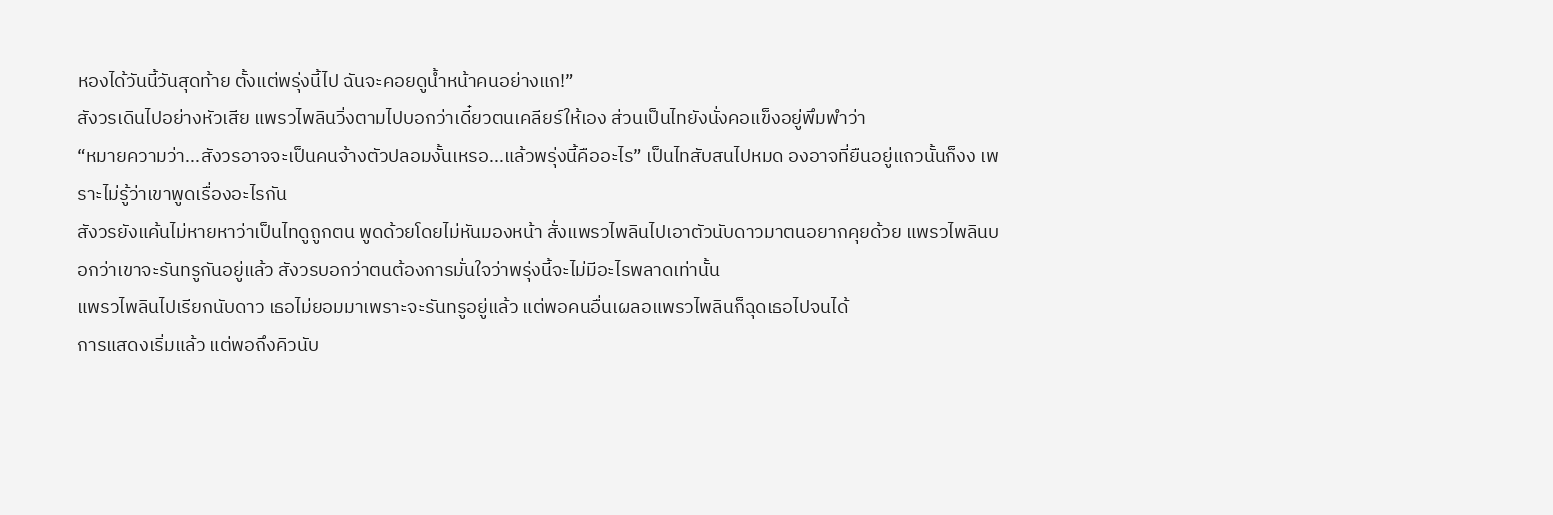หองได้วันนี้วันสุดท้าย ตั้งแต่พรุ่งนี้ไป ฉันจะคอยดูน้ำหน้าคนอย่างแก!”
สังวรเดินไปอย่างหัวเสีย แพรวไพลินวิ่งตามไปบอกว่าเดี๋ยวตนเคลียร์ให้เอง ส่วนเป็นไทยังนั่งคอแข็งอยู่พึมพำว่า
“หมายความว่า...สังวรอาจจะเป็นคนจ้างตัวปลอมงั้นเหรอ...แล้วพรุ่งนี้คืออะไร” เป็นไทสับสนไปหมด องอาจที่ยืนอยู่แถวนั้นก็งง เพราะไม่รู้ว่าเขาพูดเรื่องอะไรกัน
สังวรยังแค้นไม่หายหาว่าเป็นไทดูถูกตน พูดด้วยโดยไม่หันมองหน้า สั่งแพรวไพลินไปเอาตัวนับดาวมาตนอยากคุยด้วย แพรวไพลินบอกว่าเขาจะรันทรูกันอยู่แล้ว สังวรบอกว่าตนต้องการมั่นใจว่าพรุ่งนี้จะไม่มีอะไรพลาดเท่านั้น
แพรวไพลินไปเรียกนับดาว เธอไม่ยอมมาเพราะจะรันทรูอยู่แล้ว แต่พอคนอื่นเผลอแพรวไพลินก็ฉุดเธอไปจนได้
การแสดงเริ่มแล้ว แต่พอถึงคิวนับ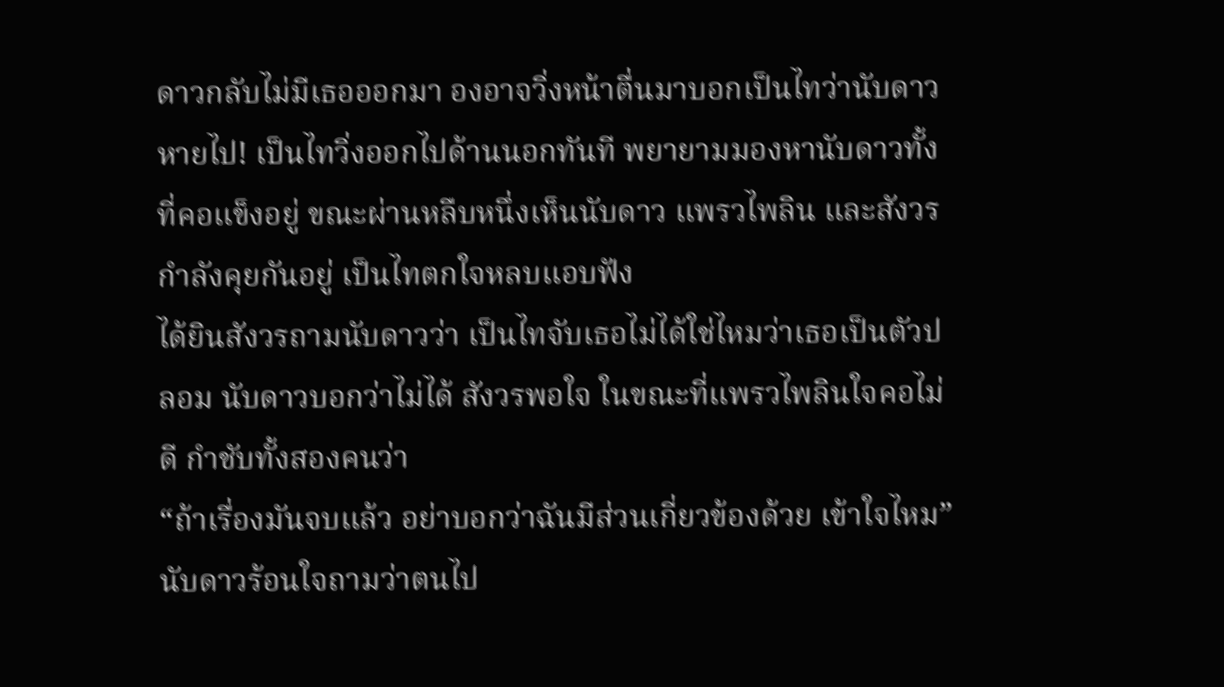ดาวกลับไม่มีเธอออกมา องอาจวิ่งหน้าตื่นมาบอกเป็นไทว่านับดาวหายไป! เป็นไทวิ่งออกไปด้านนอกทันที พยายามมองหานับดาวทั้งที่คอแข็งอยู่ ขณะผ่านหลืบหนึ่งเห็นนับดาว แพรวไพลิน และสังวรกำลังคุยกันอยู่ เป็นไทตกใจหลบแอบฟัง
ได้ยินสังวรถามนับดาวว่า เป็นไทจับเธอไม่ได้ใช่ไหมว่าเธอเป็นตัวปลอม นับดาวบอกว่าไม่ได้ สังวรพอใจ ในขณะที่แพรวไพลินใจคอไม่ดี กำชับทั้งสองคนว่า
“ถ้าเรื่องมันจบแล้ว อย่าบอกว่าฉันมีส่วนเกี่ยวข้องด้วย เข้าใจไหม”
นับดาวร้อนใจถามว่าตนไป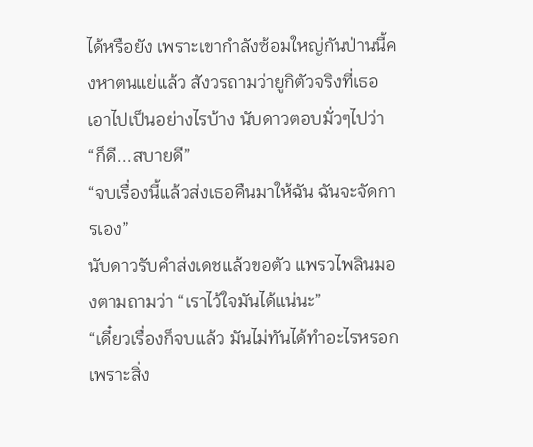ได้หรือยัง เพราะเขากำลังซ้อมใหญ่กันป่านนี้คงหาตนแย่แล้ว สังวรถามว่ายูกิตัวจริงที่เธอเอาไปเป็นอย่างไรบ้าง นับดาวตอบมั่วๆไปว่า “ก็ดี...สบายดี”
“จบเรื่องนี้แล้วส่งเธอคืนมาให้ฉัน ฉันจะจัดการเอง”
นับดาวรับคำส่งเดชแล้วขอตัว แพรวไพลินมองตามถามว่า “เราไว้ใจมันได้แน่นะ”
“เดี๋ยวเรื่องก็จบแล้ว มันไม่ทันได้ทำอะไรหรอก เพราะสิ่ง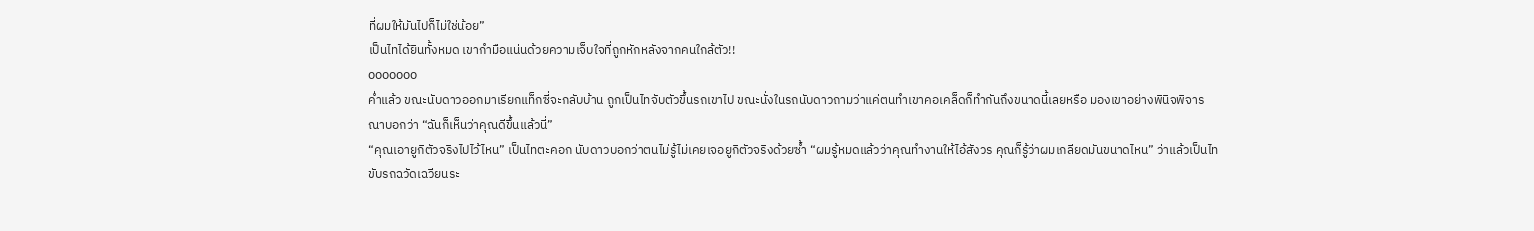ที่ผมให้มันไปก็ไม่ใช่น้อย”
เป็นไทได้ยินทั้งหมด เขากำมือแน่นด้วยความเจ็บใจที่ถูกหักหลังจากคนใกล้ตัว!!
ooooooo
ค่ำแล้ว ขณะนับดาวออกมาเรียกแท็กซี่จะกลับบ้าน ถูกเป็นไทจับตัวขึ้นรถเขาไป ขณะนั่งในรถนับดาวถามว่าแค่ตนทำเขาคอเคล็ดก็ทำกันถึงขนาดนี้เลยหรือ มองเขาอย่างพินิจพิจารณาบอกว่า “ฉันก็เห็นว่าคุณดีขึ้นแล้วนี่”
“คุณเอายูกิตัวจริงไปไว้ไหน” เป็นไทตะคอก นับดาวบอกว่าตนไม่รู้ไม่เคยเจอยูกิตัวจริงด้วยซ้ำ “ผมรู้หมดแล้วว่าคุณทำงานให้ไอ้สังวร คุณก็รู้ว่าผมเกลียดมันขนาดไหน” ว่าแล้วเป็นไทขับรถฉวัดเฉวียนระ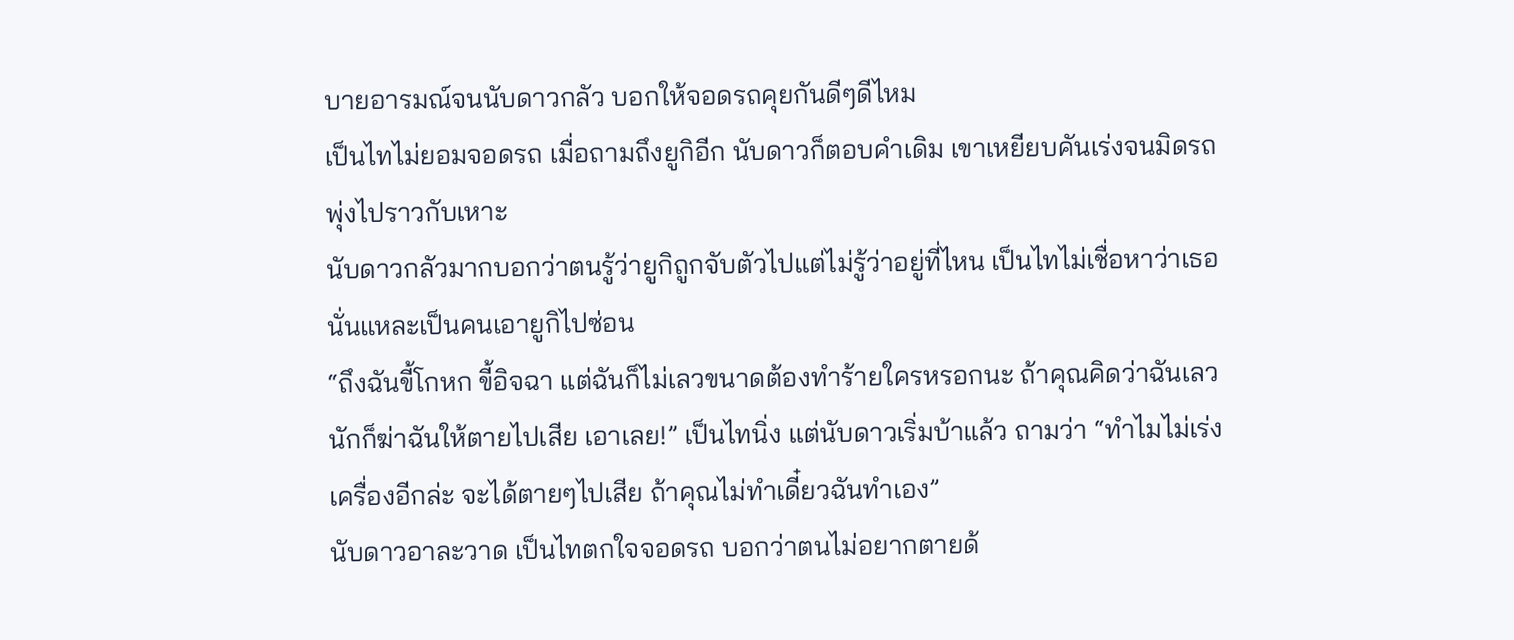บายอารมณ์จนนับดาวกลัว บอกให้จอดรถคุยกันดีๆดีไหม
เป็นไทไม่ยอมจอดรถ เมื่อถามถึงยูกิอีก นับดาวก็ตอบคำเดิม เขาเหยียบคันเร่งจนมิดรถพุ่งไปราวกับเหาะ
นับดาวกลัวมากบอกว่าตนรู้ว่ายูกิถูกจับตัวไปแต่ไม่รู้ว่าอยู่ที่ไหน เป็นไทไม่เชื่อหาว่าเธอนั่นแหละเป็นคนเอายูกิไปซ่อน
“ถึงฉันขี้โกหก ขี้อิจฉา แต่ฉันก็ไม่เลวขนาดต้องทำร้ายใครหรอกนะ ถ้าคุณคิดว่าฉันเลวนักก็ฆ่าฉันให้ตายไปเสีย เอาเลย!” เป็นไทนิ่ง แต่นับดาวเริ่มบ้าแล้ว ถามว่า “ทำไมไม่เร่งเครื่องอีกล่ะ จะได้ตายๆไปเสีย ถ้าคุณไม่ทำเดี๋ยวฉันทำเอง”
นับดาวอาละวาด เป็นไทตกใจจอดรถ บอกว่าตนไม่อยากตายด้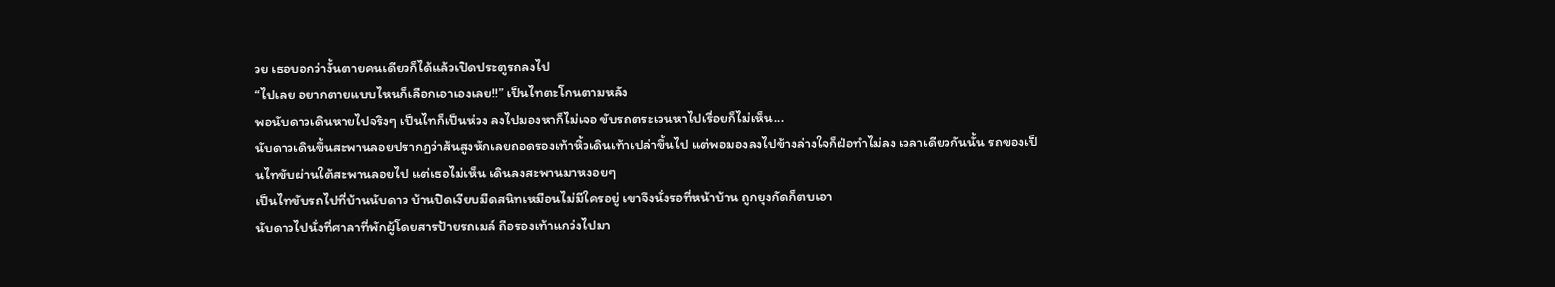วย เธอบอกว่างั้นตายคนเดียวก็ได้แล้วเปิดประตูรถลงไป
“ไปเลย อยากตายแบบไหนก็เลือกเอาเองเลย!!” เป็นไทตะโกนตามหลัง
พอนับดาวเดินหายไปจริงๆ เป็นไทก็เป็นห่วง ลงไปมองหาก็ไม่เจอ ขับรถตระเวนหาไปเรื่อยก็ไม่เห็น...
นับดาวเดินขึ้นสะพานลอยปรากฏว่าส้นสูงหักเลยถอดรองเท้าหิ้วเดินเท้าเปล่าขึ้นไป แต่พอมองลงไปข้างล่างใจก็ฝ่อทำไม่ลง เวลาเดียวกันนั้น รถของเป็นไทขับผ่านใต้สะพานลอยไป แต่เธอไม่เห็น เดินลงสะพานมาหงอยๆ
เป็นไทขับรถไปที่บ้านนับดาว บ้านปิดเงียบมืดสนิทเหมือนไม่มีใครอยู่ เขาจึงนั่งรอที่หน้าบ้าน ถูกยุงกัดก็ตบเอา
นับดาวไปนั่งที่ศาลาที่พักผู้โดยสารป้ายรถเมล์ ถือรองเท้าแกว่งไปมา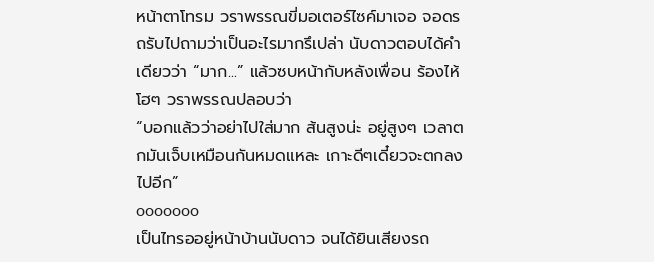หน้าตาโทรม วราพรรณขี่มอเตอร์ไซค์มาเจอ จอดรถรับไปถามว่าเป็นอะไรมากรึเปล่า นับดาวตอบได้คำเดียวว่า “มาก...” แล้วซบหน้ากับหลังเพื่อน ร้องไห้โฮๆ วราพรรณปลอบว่า
“บอกแล้วว่าอย่าไปใส่มาก ส้นสูงน่ะ อยู่สูงๆ เวลาตกมันเจ็บเหมือนกันหมดแหละ เกาะดีๆเดี๋ยวจะตกลงไปอีก”
ooooooo
เป็นไทรออยู่หน้าบ้านนับดาว จนได้ยินเสียงรถ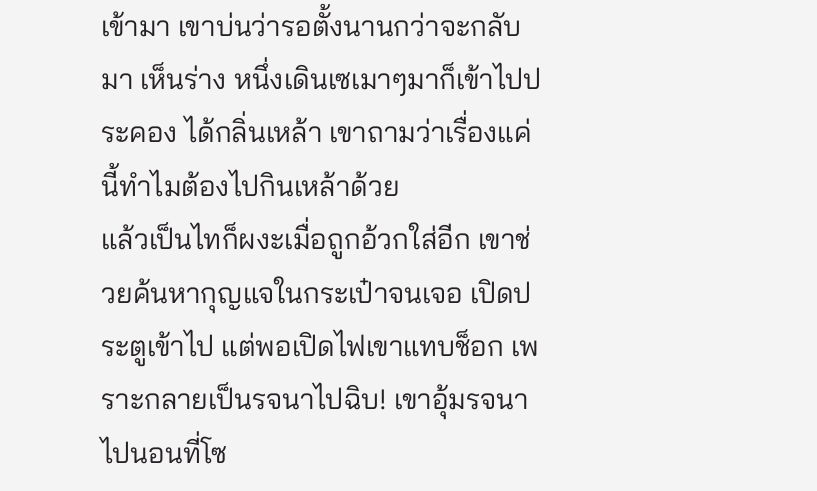เข้ามา เขาบ่นว่ารอตั้งนานกว่าจะกลับมา เห็นร่าง หนึ่งเดินเซเมาๆมาก็เข้าไปประคอง ได้กลิ่นเหล้า เขาถามว่าเรื่องแค่นี้ทำไมต้องไปกินเหล้าด้วย
แล้วเป็นไทก็ผงะเมื่อถูกอ้วกใส่อีก เขาช่วยค้นหากุญแจในกระเป๋าจนเจอ เปิดประตูเข้าไป แต่พอเปิดไฟเขาแทบช็อก เพราะกลายเป็นรจนาไปฉิบ! เขาอุ้มรจนาไปนอนที่โซ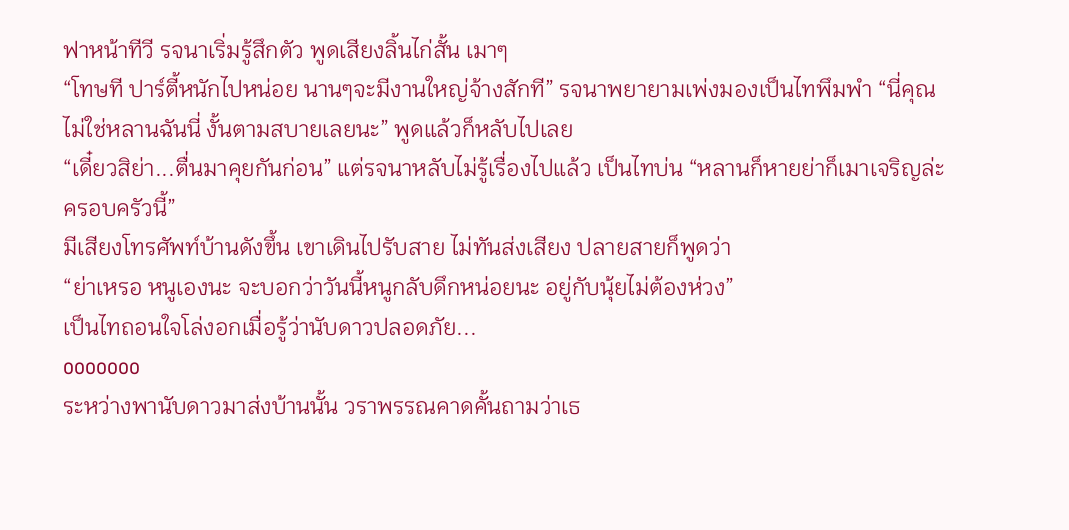ฟาหน้าทีวี รจนาเริ่มรู้สึกตัว พูดเสียงลิ้นไก่สั้น เมาๆ
“โทษที ปาร์ตี้หนักไปหน่อย นานๆจะมีงานใหญ่จ้างสักที” รจนาพยายามเพ่งมองเป็นไทพึมพำ “นี่คุณไม่ใช่หลานฉันนี่ งั้นตามสบายเลยนะ” พูดแล้วก็หลับไปเลย
“เดี๋ยวสิย่า...ตื่นมาคุยกันก่อน” แต่รจนาหลับไม่รู้เรื่องไปแล้ว เป็นไทบ่น “หลานก็หายย่าก็เมาเจริญล่ะครอบครัวนี้”
มีเสียงโทรศัพท์บ้านดังขึ้น เขาเดินไปรับสาย ไม่ทันส่งเสียง ปลายสายก็พูดว่า
“ย่าเหรอ หนูเองนะ จะบอกว่าวันนี้หนูกลับดึกหน่อยนะ อยู่กับนุ้ยไม่ต้องห่วง”
เป็นไทถอนใจโล่งอกเมื่อรู้ว่านับดาวปลอดภัย...
ooooooo
ระหว่างพานับดาวมาส่งบ้านนั้น วราพรรณคาดคั้นถามว่าเธ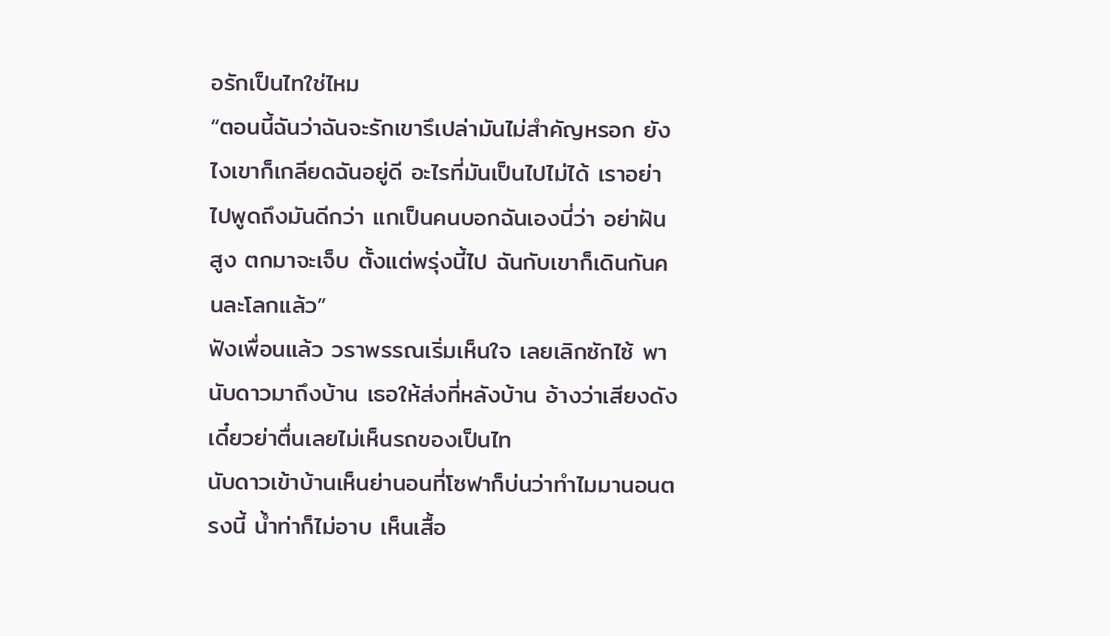อรักเป็นไทใช่ไหม
“ตอนนี้ฉันว่าฉันจะรักเขารึเปล่ามันไม่สำคัญหรอก ยังไงเขาก็เกลียดฉันอยู่ดี อะไรที่มันเป็นไปไม่ได้ เราอย่าไปพูดถึงมันดีกว่า แกเป็นคนบอกฉันเองนี่ว่า อย่าฝันสูง ตกมาจะเจ็บ ตั้งแต่พรุ่งนี้ไป ฉันกับเขาก็เดินกันคนละโลกแล้ว”
ฟังเพื่อนแล้ว วราพรรณเริ่มเห็นใจ เลยเลิกซักไซ้ พานับดาวมาถึงบ้าน เธอให้ส่งที่หลังบ้าน อ้างว่าเสียงดัง เดี๋ยวย่าตื่นเลยไม่เห็นรถของเป็นไท
นับดาวเข้าบ้านเห็นย่านอนที่โซฟาก็บ่นว่าทำไมมานอนตรงนี้ นํ้าท่าก็ไม่อาบ เห็นเสื้อ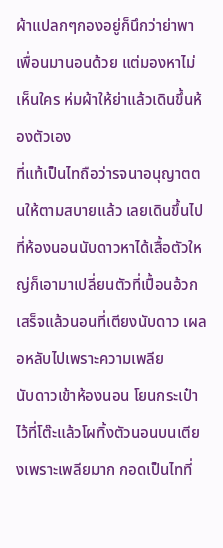ผ้าแปลกๆกองอยู่ก็นึกว่าย่าพาเพื่อนมานอนด้วย แต่มองหาไม่เห็นใคร ห่มผ้าให้ย่าแล้วเดินขึ้นห้องตัวเอง
ที่แท้เป็นไทถือว่ารจนาอนุญาตตนให้ตามสบายแล้ว เลยเดินขึ้นไปที่ห้องนอนนับดาวหาได้เสื้อตัวใหญ่ก็เอามาเปลี่ยนตัวที่เปื้อนอ้วก เสร็จแล้วนอนที่เตียงนับดาว เผลอหลับไปเพราะความเพลีย
นับดาวเข้าห้องนอน โยนกระเป๋าไว้ที่โต๊ะแล้วโผทิ้งตัวนอนบนเตียงเพราะเพลียมาก กอดเป็นไทที่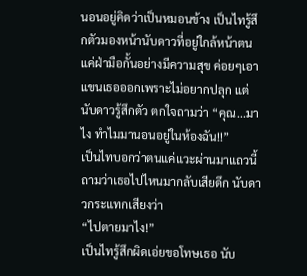นอนอยู่คิดว่าเป็นหมอนข้าง เป็นไทรู้สึกตัวมองหน้านับดาวที่อยู่ใกล้หน้าตนแค่ฝ่ามือกั้นอย่างมีความสุข ค่อยๆเอาแขนเธอออกเพราะไม่อยากปลุก แต่นับดาวรู้สึกตัว ตกใจถามว่า “คุณ...มาไง ทำไมมานอนอยู่ในห้องฉัน!!”
เป็นไทบอกว่าตนแค่แวะผ่านมาแถวนี้ ถามว่าเธอไปไหนมากลับเสียดึก นับดาวกระแทกเสียงว่า
“ไปตายมาไง!”
เป็นไทรู้สึกผิดเอ่ยขอโทษเธอ นับ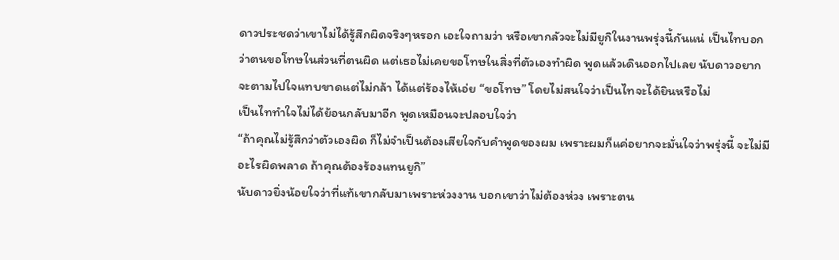ดาวประชดว่าเขาไม่ได้รู้สึกผิดจริงๆหรอก เอะใจถามว่า หรือเขากลัวจะไม่มียูกิในงานพรุ่งนี้กันแน่ เป็นไทบอกว่าตนขอโทษในส่วนที่ตนผิด แต่เธอไม่เคยขอโทษในสิ่งที่ตัวเองทำผิด พูดแล้วเดินออกไปเลย นับดาวอยากจะตามไปใจแทบขาดแต่ไม่กล้า ได้แต่ร้องไห้เอ่ย “ขอโทษ” โดยไม่สนใจว่าเป็นไทจะได้ยินหรือไม่
เป็นไททำใจไม่ได้ย้อนกลับมาอีก พูดเหมือนจะปลอบใจว่า
“ถ้าคุณไม่รู้สึกว่าตัวเองผิด ก็ไม่จำเป็นต้องเสียใจกับคำพูดของผม เพราะผมก็แค่อยากจะมั่นใจว่าพรุ่งนี้ จะไม่มีอะไรผิดพลาด ถ้าคุณต้องร้องแทนยูกิ”
นับดาวยิ่งน้อยใจว่าที่แท้เขากลับมาเพราะห่วงงาน บอกเขาว่าไม่ต้องห่วง เพราะตน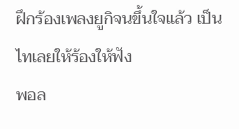ฝึกร้องเพลงยูกิจนขึ้นใจแล้ว เป็นไทเลยให้ร้องให้ฟัง
พอล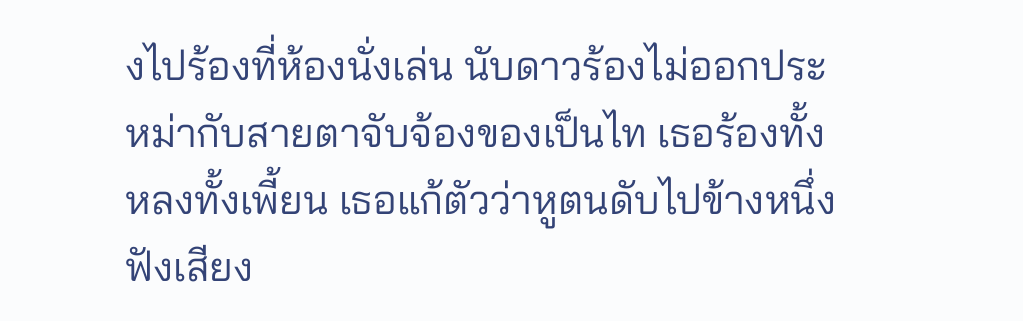งไปร้องที่ห้องนั่งเล่น นับดาวร้องไม่ออกประหม่ากับสายตาจับจ้องของเป็นไท เธอร้องทั้งหลงทั้งเพี้ยน เธอแก้ตัวว่าหูตนดับไปข้างหนึ่ง ฟังเสียง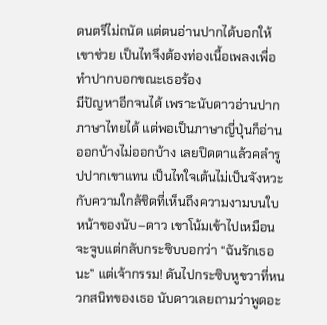ดนตรีไม่ถนัด แต่ตนอ่านปากได้บอกให้เขาช่วย เป็นไทจึงต้องท่องเนื้อเพลงเพื่อทำปากบอกขณะเธอร้อง
มีปัญหาอีกจนได้ เพราะนับดาวอ่านปากภาษาไทยได้ แต่พอเป็นภาษาญี่ปุ่นก็อ่านออกบ้างไม่ออกบ้าง เลยปิดตาแล้วคลำรูปปากเขาแทน เป็นไทใจเต้นไม่เป็นจังหวะกับความใกล้ชิดที่เห็นถึงความงามบนใบหน้าของนับ–ดาว เขาโน้มเข้าไปเหมือนจะจูบแต่กลับกระซิบบอกว่า “ฉันรักเธอนะ” แต่เจ้ากรรม! ดันไปกระซิบหูขวาที่หนวกสนิทของเธอ นับดาวเลยถามว่าพูดอะ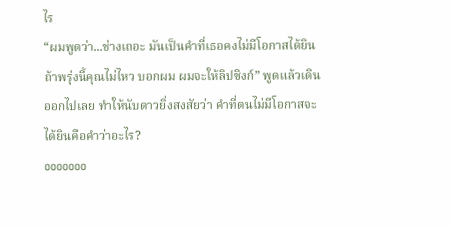ไร
“ผมพูดว่า...ช่างเถอะ มันเป็นคำที่เธอคงไม่มีโอกาสได้ยิน ถ้าพรุ่งนี้คุณไม่ไหว บอกผม ผมจะให้ลิปซิงก์” พูดแล้วเดินออกไปเลย ทำให้นับดาวยิ่งสงสัยว่า คำที่ตนไม่มีโอกาสจะได้ยินคือคำว่าอะไร?
ooooooo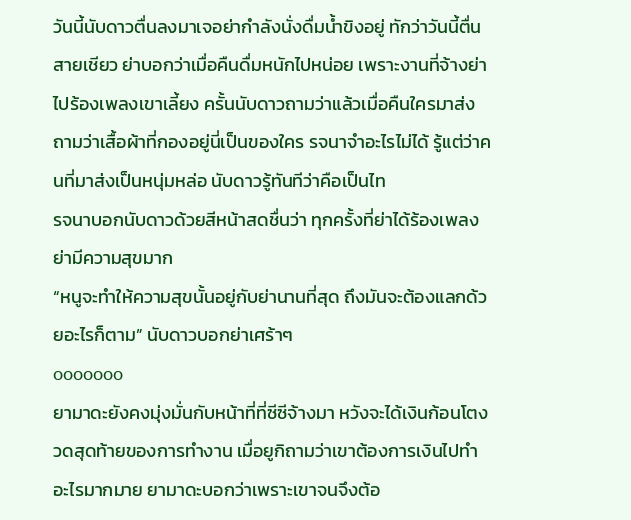วันนี้นับดาวตื่นลงมาเจอย่ากำลังนั่งดื่มน้ำขิงอยู่ ทักว่าวันนี้ตื่นสายเชียว ย่าบอกว่าเมื่อคืนดื่มหนักไปหน่อย เพราะงานที่จ้างย่าไปร้องเพลงเขาเลี้ยง ครั้นนับดาวถามว่าแล้วเมื่อคืนใครมาส่ง ถามว่าเสื้อผ้าที่กองอยู่นี่เป็นของใคร รจนาจำอะไรไม่ได้ รู้แต่ว่าคนที่มาส่งเป็นหนุ่มหล่อ นับดาวรู้ทันทีว่าคือเป็นไท
รจนาบอกนับดาวด้วยสีหน้าสดชื่นว่า ทุกครั้งที่ย่าได้ร้องเพลงย่ามีความสุขมาก
“หนูจะทำให้ความสุขนั้นอยู่กับย่านานที่สุด ถึงมันจะต้องแลกด้วยอะไรก็ตาม” นับดาวบอกย่าเศร้าๆ
ooooooo
ยามาดะยังคงมุ่งมั่นกับหน้าที่ที่ซีซีจ้างมา หวังจะได้เงินก้อนโตงวดสุดท้ายของการทำงาน เมื่อยูกิถามว่าเขาต้องการเงินไปทำอะไรมากมาย ยามาดะบอกว่าเพราะเขาจนจึงต้อ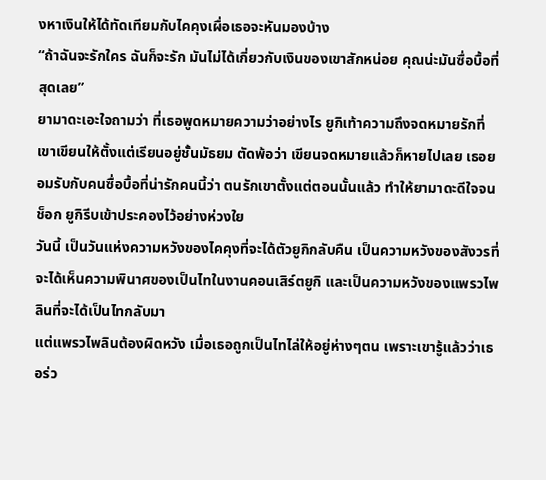งหาเงินให้ได้ทัดเทียมกับไคคุงเผื่อเธอจะหันมองบ้าง
“ถ้าฉันจะรักใคร ฉันก็จะรัก มันไม่ได้เกี่ยวกับเงินของเขาสักหน่อย คุณน่ะมันซื่อบื้อที่สุดเลย”
ยามาดะเอะใจถามว่า ที่เธอพูดหมายความว่าอย่างไร ยูกิเท้าความถึงจดหมายรักที่เขาเขียนให้ตั้งแต่เรียนอยู่ชั้นมัธยม ตัดพ้อว่า เขียนจดหมายแล้วก็หายไปเลย เธอยอมรับกับคนซื่อบื้อที่น่ารักคนนี้ว่า ตนรักเขาตั้งแต่ตอนนั้นแล้ว ทำให้ยามาดะดีใจจนช็อก ยูกิรีบเข้าประคองไว้อย่างห่วงใย
วันนี้ เป็นวันแห่งความหวังของไคคุงที่จะได้ตัวยูกิกลับคืน เป็นความหวังของสังวรที่จะได้เห็นความพินาศของเป็นไทในงานคอนเสิร์ตยูกิ และเป็นความหวังของแพรวไพลินที่จะได้เป็นไทกลับมา
แต่แพรวไพลินต้องผิดหวัง เมื่อเธอถูกเป็นไทไล่ให้อยู่ห่างๆตน เพราะเขารู้แล้วว่าเธอร่ว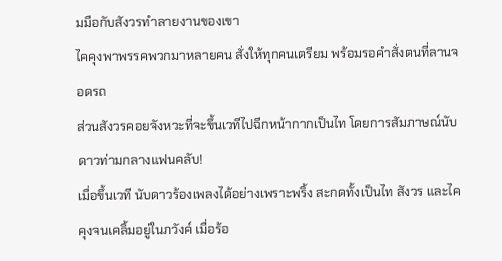มมือกับสังวรทำลายงานของเขา
ไคคุงพาพรรคพวกมาหลายคน สั่งให้ทุกคนเตรียม พร้อมรอคำสั่งตนที่ลานจอดรถ
ส่วนสังวรคอยจังหวะที่จะขึ้นเวทีไปฉีกหน้ากากเป็นไท โดยการสัมภาษณ์นับดาวท่ามกลางแฟนคลับ!
เมื่อขึ้นเวที นับดาวร้องเพลงได้อย่างเพราะพริ้ง สะกดทั้งเป็นไท สังวร และไคคุงจนเคลิ้มอยู่ในภวังค์ เมื่อร้อ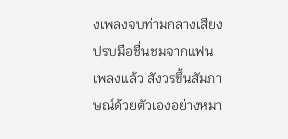งเพลงจบท่ามกลางเสียงปรบมือชื่นชมจากแฟนเพลงแล้ว สังวรขึ้นสัมภาษณ์ด้วยตัวเองอย่างหมา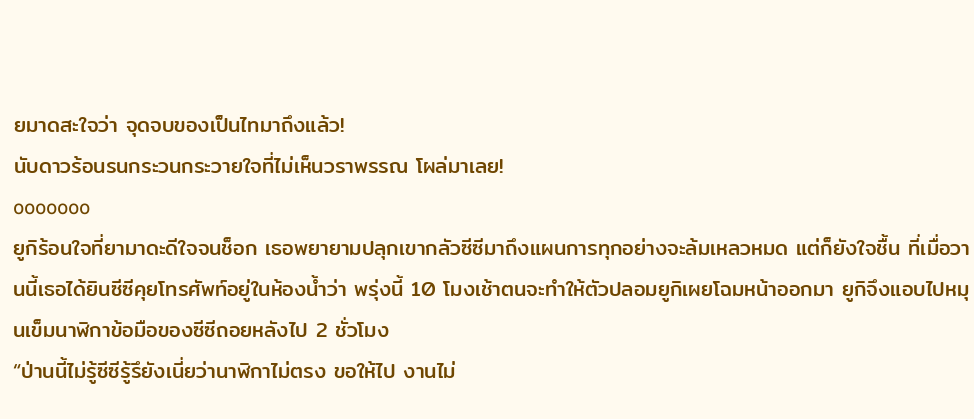ยมาดสะใจว่า จุดจบของเป็นไทมาถึงแล้ว!
นับดาวร้อนรนกระวนกระวายใจที่ไม่เห็นวราพรรณ โผล่มาเลย!
ooooooo
ยูกิร้อนใจที่ยามาดะดีใจจนช็อก เธอพยายามปลุกเขากลัวซีซีมาถึงแผนการทุกอย่างจะล้มเหลวหมด แต่ก็ยังใจชื้น ที่เมื่อวานนี้เธอได้ยินซีซีคุยโทรศัพท์อยู่ในห้องน้ำว่า พรุ่งนี้ 10 โมงเช้าตนจะทำให้ตัวปลอมยูกิเผยโฉมหน้าออกมา ยูกิจึงแอบไปหมุนเข็มนาฬิกาข้อมือของซีซีถอยหลังไป 2 ชั่วโมง
“ป่านนี้ไม่รู้ซีซีรู้รึยังเนี่ยว่านาฬิกาไม่ตรง ขอให้ไป งานไม่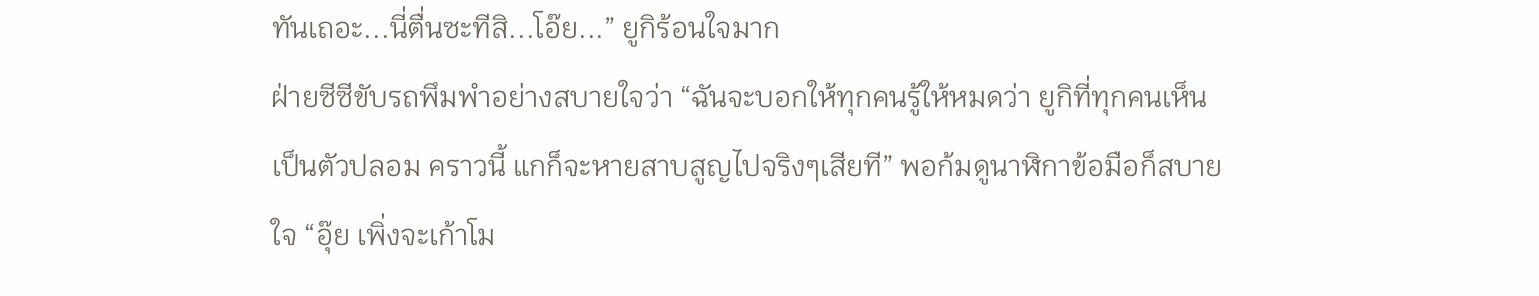ทันเถอะ...นี่ตื่นซะทีสิ...โอ๊ย...” ยูกิร้อนใจมาก
ฝ่ายซีซีขับรถพึมพำอย่างสบายใจว่า “ฉันจะบอกให้ทุกคนรู้ให้หมดว่า ยูกิที่ทุกคนเห็นเป็นตัวปลอม คราวนี้ แกก็จะหายสาบสูญไปจริงๆเสียที” พอก้มดูนาฬิกาข้อมือก็สบายใจ “อุ๊ย เพิ่งจะเก้าโม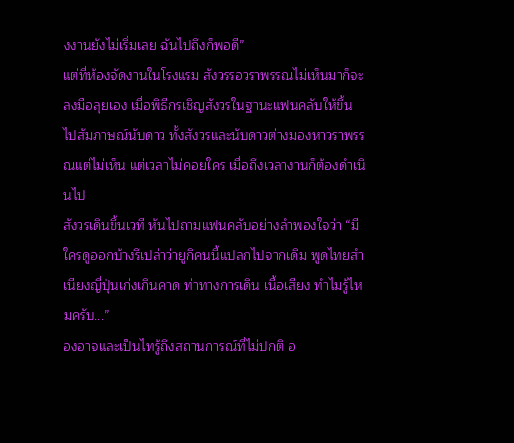งงานยังไม่เริ่มเลย ฉันไปถึงก็พอดี”
แต่ที่ห้องจัดงานในโรงแรม สังวรรอวราพรรณไม่เห็นมาก็จะลงมือลุยเอง เมื่อพิธีกรเชิญสังวรในฐานะแฟนคลับให้ขึ้นไปสัมภาษณ์นับดาว ทั้งสังวรและนับดาวต่างมองหาวราพรรณแต่ไม่เห็น แต่เวลาไม่คอยใคร เมื่อถึงเวลางานก็ต้องดำเนินไป
สังวรเดินขึ้นเวที หันไปถามแฟนคลับอย่างลำพองใจว่า “มีใครดูออกบ้างรึเปล่าว่ายูกิคนนี้แปลกไปจากเดิม พูดไทยสำเนียงญี่ปุ่นเก่งเกินคาด ท่าทางการเดิน เนื้อเสียง ทำไมรู้ไหมครับ...”
องอาจและเป็นไทรู้ถึงสถานการณ์ที่ไม่ปกติ อ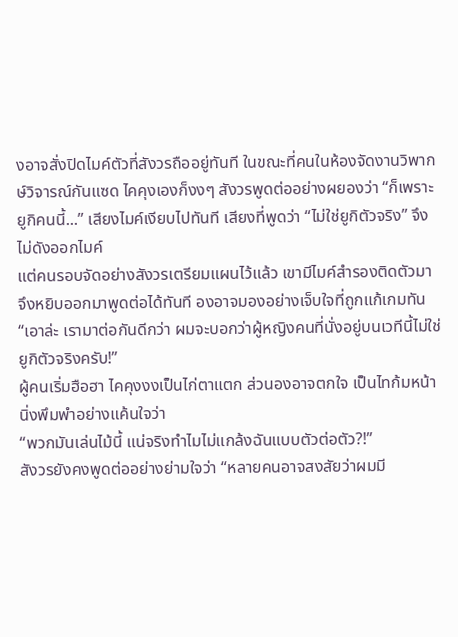งอาจสั่งปิดไมค์ตัวที่สังวรถืออยู่ทันที ในขณะที่คนในห้องจัดงานวิพากษ์วิจารณ์กันแซด ไคคุงเองก็งงๆ สังวรพูดต่ออย่างผยองว่า “ก็เพราะยูกิคนนี้...” เสียงไมค์เงียบไปทันที เสียงที่พูดว่า “ไม่ใช่ยูกิตัวจริง” จึงไม่ดังออกไมค์
แต่คนรอบจัดอย่างสังวรเตรียมแผนไว้แล้ว เขามีไมค์สำรองติดตัวมา จึงหยิบออกมาพูดต่อได้ทันที องอาจมองอย่างเจ็บใจที่ถูกแก้เกมทัน
“เอาล่ะ เรามาต่อกันดีกว่า ผมจะบอกว่าผู้หญิงคนที่นั่งอยู่บนเวทีนี้ไม่ใช่ยูกิตัวจริงครับ!”
ผู้คนเริ่มฮือฮา ไคคุงงงเป็นไก่ตาแตก ส่วนองอาจตกใจ เป็นไทก้มหน้านิ่งพึมพำอย่างแค้นใจว่า
“พวกมันเล่นไม้นี้ แน่จริงทำไมไม่แกล้งฉันแบบตัวต่อตัว?!”
สังวรยังคงพูดต่ออย่างย่ามใจว่า “หลายคนอาจสงสัยว่าผมมี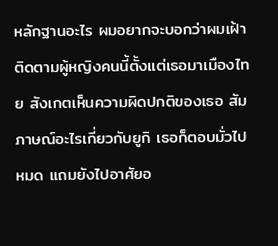หลักฐานอะไร ผมอยากจะบอกว่าผมเฝ้าติดตามผู้หญิงคนนี้ตั้งแต่เธอมาเมืองไทย สังเกตเห็นความผิดปกติของเธอ สัมภาษณ์อะไรเกี่ยวกับยูกิ เธอก็ตอบมั่วไปหมด แถมยังไปอาศัยอ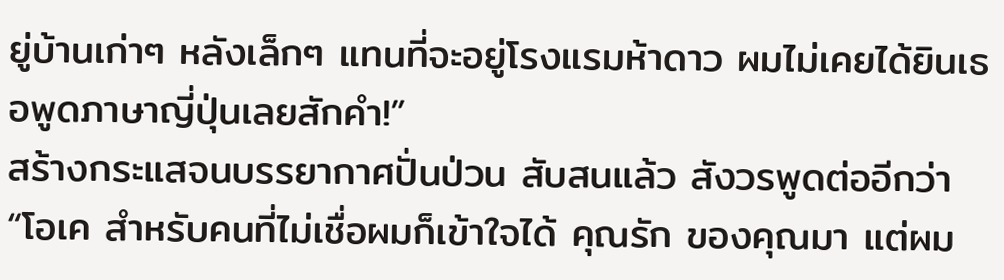ยู่บ้านเก่าๆ หลังเล็กๆ แทนที่จะอยู่โรงแรมห้าดาว ผมไม่เคยได้ยินเธอพูดภาษาญี่ปุ่นเลยสักคำ!”
สร้างกระแสจนบรรยากาศปั่นป่วน สับสนแล้ว สังวรพูดต่ออีกว่า
“โอเค สำหรับคนที่ไม่เชื่อผมก็เข้าใจได้ คุณรัก ของคุณมา แต่ผม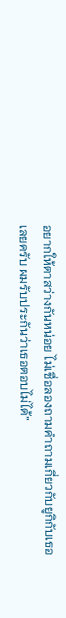อยากให้ตาสว่างกันหน่อย ไม่เชื่อลองถามคำถามเกี่ยวกับยูกิกับเธอเลยครับ ผมรับประกันว่าเธอตอบไม่ได้”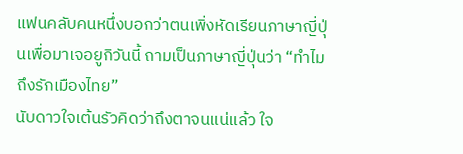แฟนคลับคนหนึ่งบอกว่าตนเพิ่งหัดเรียนภาษาญี่ปุ่นเพื่อมาเจอยูกิวันนี้ ถามเป็นภาษาญี่ปุ่นว่า “ทำไมถึงรักเมืองไทย”
นับดาวใจเต้นรัวคิดว่าถึงตาจนแน่แล้ว ใจ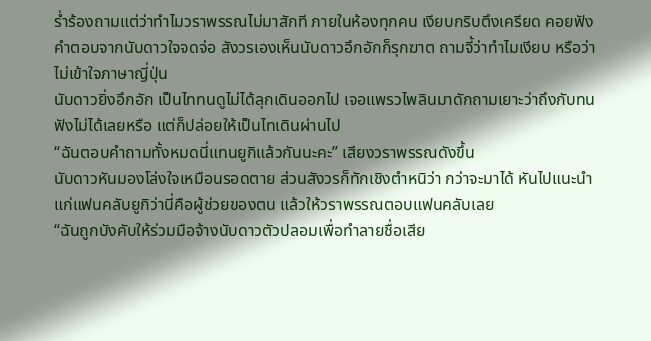ร่ำร้องถามแต่ว่าทำไมวราพรรณไม่มาสักที ภายในห้องทุกคน เงียบกริบตึงเครียด คอยฟังคำตอบจากนับดาวใจจดจ่อ สังวรเองเห็นนับดาวอึกอักก็รุกฆาต ถามจี้ว่าทำไมเงียบ หรือว่าไม่เข้าใจภาษาญี่ปุ่น
นับดาวยิ่งอึกอัก เป็นไททนดูไม่ได้ลุกเดินออกไป เจอแพรวไพลินมาดักถามเยาะว่าถึงกับทนฟังไม่ได้เลยหรือ แต่ก็ปล่อยให้เป็นไทเดินผ่านไป
“ฉันตอบคำถามทั้งหมดนี่แทนยูกิแล้วกันนะคะ” เสียงวราพรรณดังขึ้น
นับดาวหันมองโล่งใจเหมือนรอดตาย ส่วนสังวรก็ทักเชิงตำหนิว่า กว่าจะมาได้ หันไปแนะนำแก่แฟนคลับยูกิว่านี่คือผู้ช่วยของตน แล้วให้วราพรรณตอบแฟนคลับเลย
“ฉันถูกบังคับให้ร่วมมือจ้างนับดาวตัวปลอมเพื่อทำลายชื่อเสีย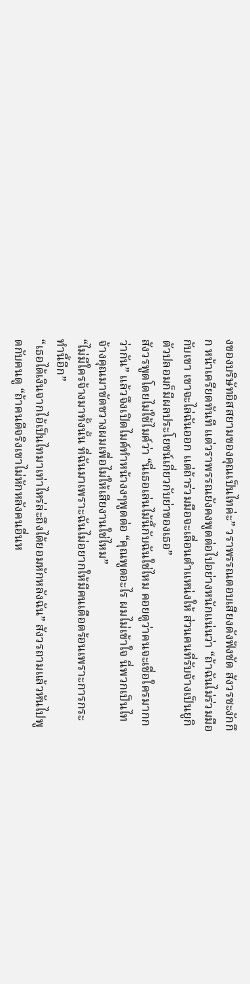งของบริษัทอิสสยามของคุณเป็นไทค่ะ” วราพรรณตอบเสียงดังฟังชัด สังวรชะงักกึก หน้าเครียดทันที แต่วราพรรณยังคงพูดต่อไปอย่างหนักแน่นว่า “ถ้าฉันไม่ร่วมมือกับเขา เขาจะไล่ฉันออก แต่ถ้าร่วมมือจะเลื่อนตำแหน่งให้ ส่วนคนที่รับจ้างเป็นยูกิตัวปลอมก็มีผลประโยชน์เกี่ยวกับย่าของเธอ”
สังวรพูดโดยไม่ใช้ไมค์ว่า “นี่เธอเล่นไม้นี้กับฉันใช่ไหม คอยดูว่าคนจะเชื่อใครมากกว่ากัน” แล้วจึงเปิดไมค์ทำหน้างงๆพูดต่อ “คุณพูดอะไร ผมไม่เข้าใจ นี่พวกเป็นไทจ้างคุณมาขัดขวางผมเพื่อไม่ให้เสียงานใช่ไหม”
“ไม่มีใครจ้างมาทั้งนั้น ที่ฉันมาเพราะฉันไม่อยากให้มีคนเดือดร้อนเพราะการกระทำนี้อีก”
“เธอได้เงินจากไอ้เป็นไทมาเท่าไหร่ล่ะถึงได้ยอมหักหลังฉัน” สังวรถามแล้วหันไปพูดกับคนดู “ถ้าคนดีจริงเขาไม่หักหลังคนอื่นห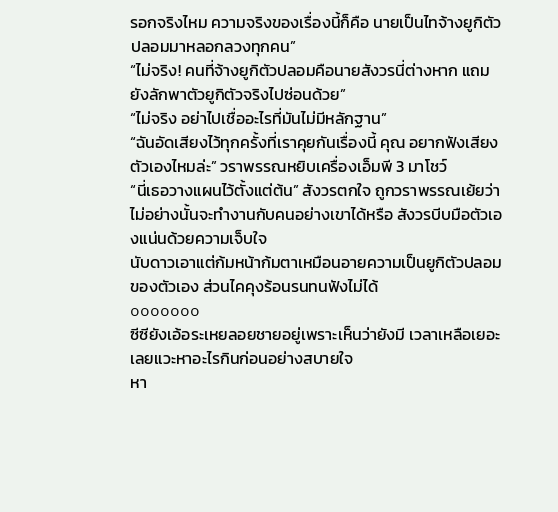รอกจริงไหม ความจริงของเรื่องนี้ก็คือ นายเป็นไทจ้างยูกิตัวปลอมมาหลอกลวงทุกคน”
“ไม่จริง! คนที่จ้างยูกิตัวปลอมคือนายสังวรนี่ต่างหาก แถมยังลักพาตัวยูกิตัวจริงไปซ่อนด้วย”
“ไม่จริง อย่าไปเชื่ออะไรที่มันไม่มีหลักฐาน”
“ฉันอัดเสียงไว้ทุกครั้งที่เราคุยกันเรื่องนี้ คุณ อยากฟังเสียงตัวเองไหมล่ะ” วราพรรณหยิบเครื่องเอ็มพี 3 มาโชว์
“นี่เธอวางแผนไว้ตั้งแต่ต้น” สังวรตกใจ ถูกวราพรรณเย้ยว่า ไม่อย่างนั้นจะทำงานกับคนอย่างเขาได้หรือ สังวรบีบมือตัวเองแน่นด้วยความเจ็บใจ
นับดาวเอาแต่ก้มหน้าก้มตาเหมือนอายความเป็นยูกิตัวปลอมของตัวเอง ส่วนไคคุงร้อนรนทนฟังไม่ได้
ooooooo
ซีซียังเอ้อระเหยลอยชายอยู่เพราะเห็นว่ายังมี เวลาเหลือเยอะ เลยแวะหาอะไรกินก่อนอย่างสบายใจ
หา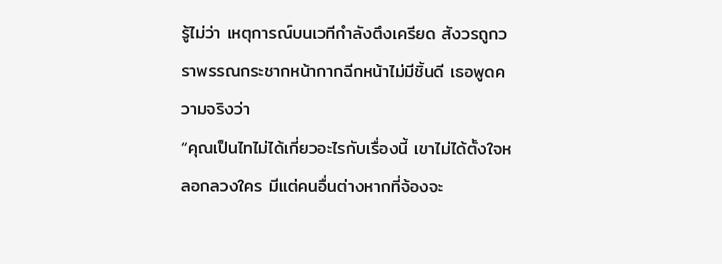รู้ไม่ว่า เหตุการณ์บนเวทีกำลังตึงเครียด สังวรถูกวราพรรณกระชากหน้ากากฉีกหน้าไม่มีชิ้นดี เธอพูดความจริงว่า
“คุณเป็นไทไม่ได้เกี่ยวอะไรกับเรื่องนี้ เขาไม่ได้ตั้งใจหลอกลวงใคร มีแต่คนอื่นต่างหากที่จ้องจะ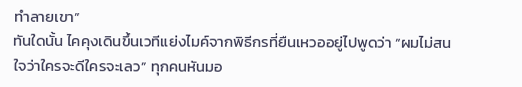ทำลายเขา”
ทันใดนั้น ไคคุงเดินขึ้นเวทีแย่งไมค์จากพิธีกรที่ยืนเหวออยู่ไปพูดว่า “ผมไม่สนใจว่าใครจะดีใครจะเลว” ทุกคนหันมอ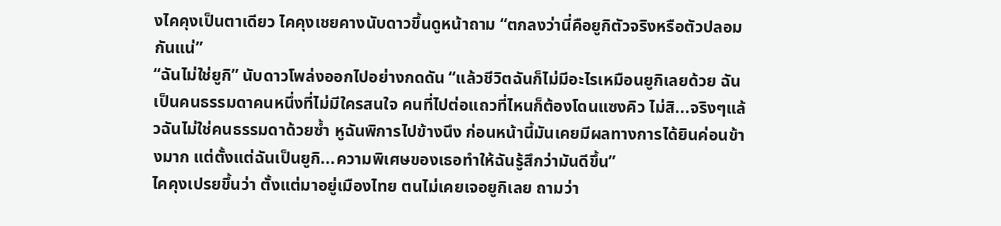งไคคุงเป็นตาเดียว ไคคุงเชยคางนับดาวขึ้นดูหน้าถาม “ตกลงว่านี่คือยูกิตัวจริงหรือตัวปลอมกันแน่”
“ฉันไม่ใช่ยูกิ” นับดาวโพล่งออกไปอย่างกดดัน “แล้วชีวิตฉันก็ไม่มีอะไรเหมือนยูกิเลยด้วย ฉันเป็นคนธรรมดาคนหนึ่งที่ไม่มีใครสนใจ คนที่ไปต่อแถวที่ไหนก็ต้องโดนแซงคิว ไม่สิ...จริงๆแล้วฉันไม่ใช่คนธรรมดาด้วยซํ้า หูฉันพิการไปข้างนึง ก่อนหน้านี้มันเคยมีผลทางการได้ยินค่อนข้างมาก แต่ตั้งแต่ฉันเป็นยูกิ...ความพิเศษของเธอทำให้ฉันรู้สึกว่ามันดีขึ้น”
ไคคุงเปรยขึ้นว่า ตั้งแต่มาอยู่เมืองไทย ตนไม่เคยเจอยูกิเลย ถามว่า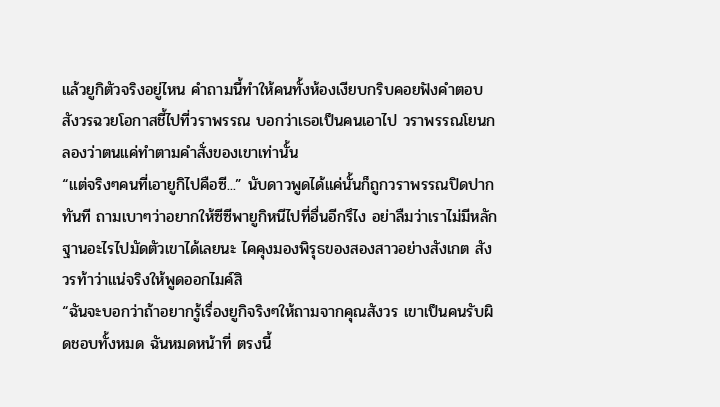แล้วยูกิตัวจริงอยู่ไหน คำถามนี้ทำให้คนทั้งห้องเงียบกริบคอยฟังคำตอบ สังวรฉวยโอกาสชี้ไปที่วราพรรณ บอกว่าเธอเป็นคนเอาไป วราพรรณโยนกลองว่าตนแค่ทำตามคำสั่งของเขาเท่านั้น
“แต่จริงๆคนที่เอายูกิไปคือซี...” นับดาวพูดได้แค่นั้นก็ถูกวราพรรณปิดปากทันที ถามเบาๆว่าอยากให้ซีซีพายูกิหนีไปที่อื่นอีกรึไง อย่าลืมว่าเราไม่มีหลักฐานอะไรไปมัดตัวเขาได้เลยนะ ไคคุงมองพิรุธของสองสาวอย่างสังเกต สังวรท้าว่าแน่จริงให้พูดออกไมค์สิ
“ฉันจะบอกว่าถ้าอยากรู้เรื่องยูกิจริงๆให้ถามจากคุณสังวร เขาเป็นคนรับผิดชอบทั้งหมด ฉันหมดหน้าที่ ตรงนี้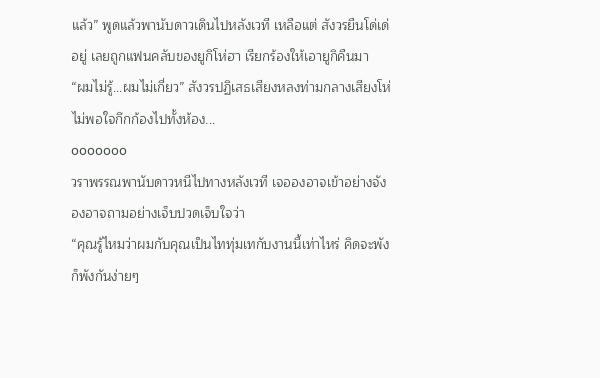แล้ว” พูดแล้วพานับดาวเดินไปหลังเวที เหลือแต่ สังวรยืนโด่เด่อยู่ เลยถูกแฟนคลับของยูกิโห่ฮา เรียกร้องให้เอายูกิคืนมา
“ผมไม่รู้...ผมไม่เกี่ยว” สังวรปฏิเสธเสียงหลงท่ามกลางเสียงโห่ไม่พอใจกึกก้องไปทั้งห้อง...
ooooooo
วราพรรณพานับดาวหนีไปทางหลังเวที เจอองอาจเข้าอย่างจัง องอาจถามอย่างเจ็บปวดเจ็บใจว่า
“คุณรู้ไหมว่าผมกับคุณเป็นไททุ่มเทกับงานนี้เท่าไหร่ คิดจะพังก็พังกันง่ายๆ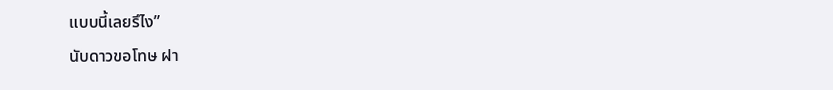แบบนี้เลยรึไง”
นับดาวขอโทษ ฝา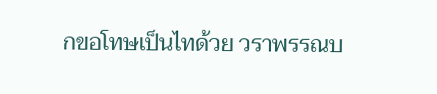กขอโทษเป็นไทด้วย วราพรรณบ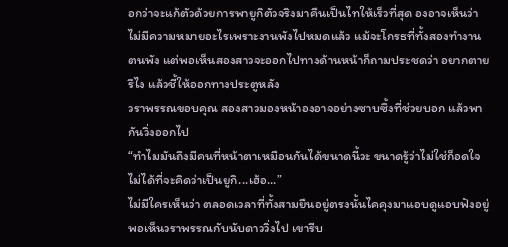อกว่าจะแก้ตัวด้วยการพายูกิตัวจริงมาคืนเป็นไทให้เร็วที่สุด องอาจเห็นว่าไม่มีความหมายอะไรเพราะงานพังไปหมดแล้ว แม้จะโกรธที่ทั้งสองทำงานตนพัง แต่พอเห็นสองสาวจะออกไปทางด้านหน้าก็ถามประชดว่า อยากตายรึไง แล้วชี้ให้ออกทางประตูหลัง
วราพรรณขอบคุณ สองสาวมองหน้าองอาจอย่างซาบซึ้งที่ช่วยบอก แล้วพากันวิ่งออกไป
“ทำไมมันถึงมีคนที่หน้าตาเหมือนกันได้ขนาดนี้วะ ขนาดรู้ว่าไม่ใช่ก็อดใจไม่ได้ที่จะคิดว่าเป็นยูกิ...เฮ้อ...”
ไม่มีใครเห็นว่า ตลอดเวลาที่ทั้งสามยืนอยู่ตรงนั้นไคคุงมาแอบดูแอบฟังอยู่ พอเห็นวราพรรณกับนับดาววิ่งไป เขารีบ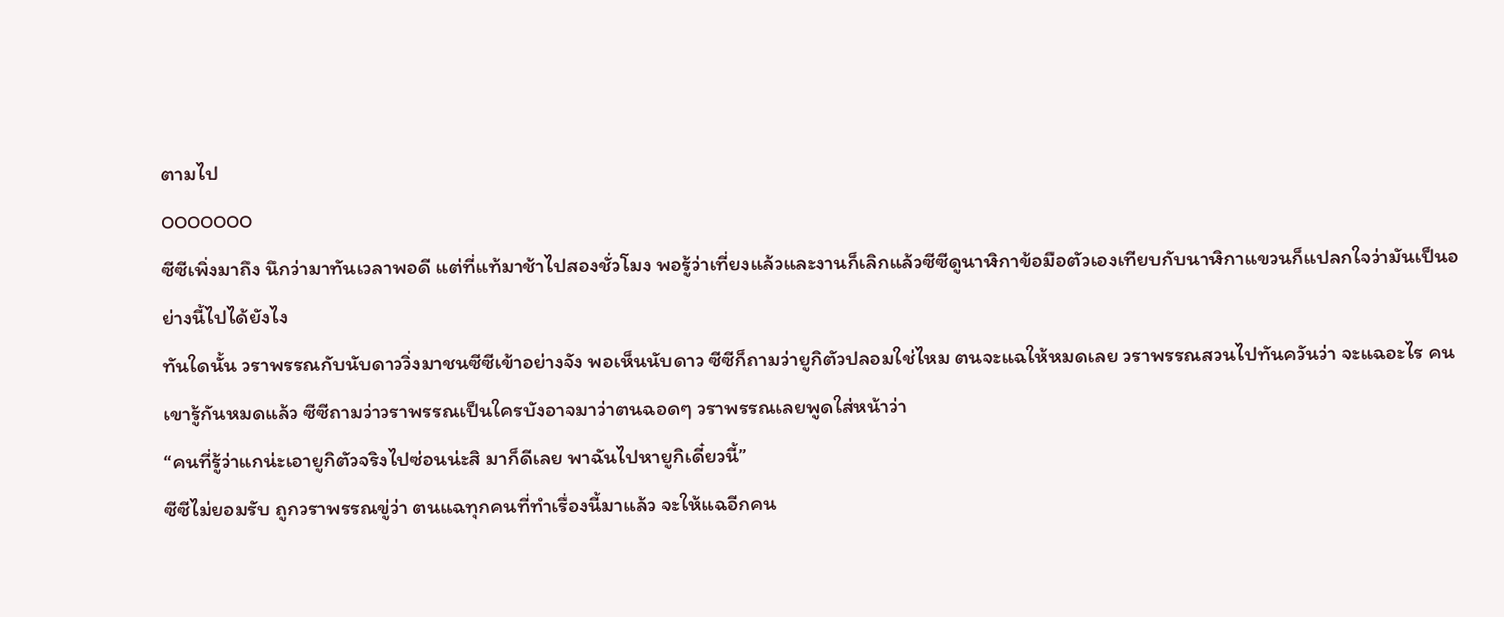ตามไป
ooooooo
ซีซีเพิ่งมาถึง นึกว่ามาทันเวลาพอดี แต่ที่แท้มาช้าไปสองชั่วโมง พอรู้ว่าเที่ยงแล้วและงานก็เลิกแล้วซีซีดูนาฬิกาข้อมือตัวเองเทียบกับนาฬิกาแขวนก็แปลกใจว่ามันเป็นอย่างนี้ไปได้ยังไง
ทันใดนั้น วราพรรณกับนับดาววิ่งมาชนซีซีเข้าอย่างจัง พอเห็นนับดาว ซีซีก็ถามว่ายูกิตัวปลอมใช่ไหม ตนจะแฉให้หมดเลย วราพรรณสวนไปทันควันว่า จะแฉอะไร คนเขารู้กันหมดแล้ว ซีซีถามว่าวราพรรณเป็นใครบังอาจมาว่าตนฉอดๆ วราพรรณเลยพูดใส่หน้าว่า
“คนที่รู้ว่าแกน่ะเอายูกิตัวจริงไปซ่อนน่ะสิ มาก็ดีเลย พาฉันไปหายูกิเดี๋ยวนี้”
ซีซีไม่ยอมรับ ถูกวราพรรณขู่ว่า ตนแฉทุกคนที่ทำเรื่องนี้มาแล้ว จะให้แฉอีกคน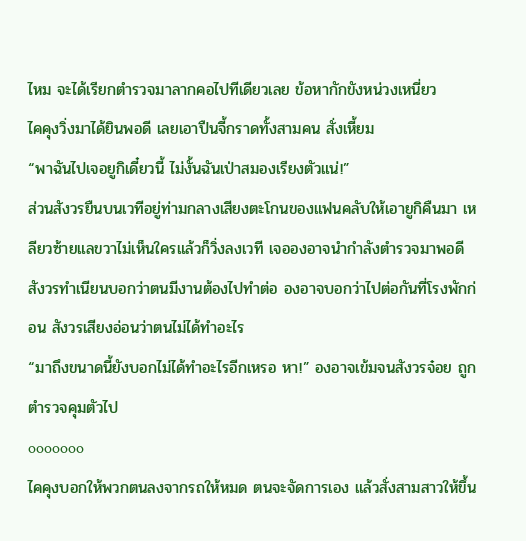ไหม จะได้เรียกตำรวจมาลากคอไปทีเดียวเลย ข้อหากักขังหน่วงเหนี่ยว
ไคคุงวิ่งมาได้ยินพอดี เลยเอาปืนจี้กราดทั้งสามคน สั่งเหี้ยม
“พาฉันไปเจอยูกิเดี๋ยวนี้ ไม่งั้นฉันเป่าสมองเรียงตัวแน่!”
ส่วนสังวรยืนบนเวทีอยู่ท่ามกลางเสียงตะโกนของแฟนคลับให้เอายูกิคืนมา เหลียวซ้ายแลขวาไม่เห็นใครแล้วก็วิ่งลงเวที เจอองอาจนำกำลังตำรวจมาพอดี สังวรทำเนียนบอกว่าตนมีงานต้องไปทำต่อ องอาจบอกว่าไปต่อกันที่โรงพักก่อน สังวรเสียงอ่อนว่าตนไม่ได้ทำอะไร
“มาถึงขนาดนี้ยังบอกไม่ได้ทำอะไรอีกเหรอ หา!” องอาจเข้มจนสังวรจ๋อย ถูกตำรวจคุมตัวไป
ooooooo
ไคคุงบอกให้พวกตนลงจากรถให้หมด ตนจะจัดการเอง แล้วสั่งสามสาวให้ขึ้น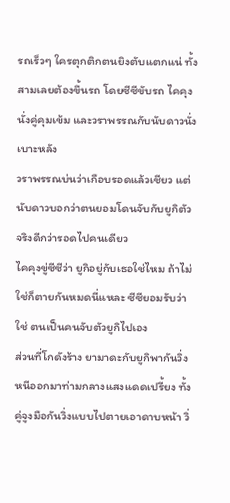รถเร็วๆ ใครตุกติกตนยิงตับแตกแน่ ทั้งสามเลยต้องขึ้นรถ โดยซีซีขับรถ ไคคุงนั่งคู่คุมเข้ม และวราพรรณกับนับดาวนั่งเบาะหลัง
วราพรรณบ่นว่าเกือบรอดแล้วเชียว แต่นับดาวบอกว่าตนยอมโดนจับกับยูกิตัวจริงดีกว่ารอดไปคนเดียว
ไคคุงขู่ซีซีว่า ยูกิอยู่กับเธอใช่ไหม ถ้าไม่ใช่ก็ตายกันหมดนี่แหละ ซีซียอมรับว่าใช่ ตนเป็นคนจับตัวยูกิไปเอง
ส่วนที่โกดังร้าง ยามาดะกับยูกิพากันวิ่งหนีออกมาท่ามกลางแสงแดดเปรี้ยง ทั้งคู่จูงมือกันวิ่งแบบไปตายเอาดาบหน้า วิ่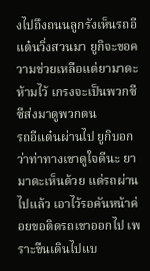งไปถึงถนนลูกรังเห็นรถอีแต๋นวิ่งสวนมา ยูกิจะขอความช่วยเหลือแต่ยามาดะห้ามไว้ เกรงจะเป็นพวกซีซีส่งมาดูพวกตน
รถอีแต๋นผ่านไป ยูกิบอกว่าท่าทางเขาดูใจดีนะ ยามาดะเห็นด้วย แต่รถผ่านไปแล้ว เอาไว้รอคันหน้าค่อยขอติดรถเขาออกไป เพราะขืนเดินไปแบ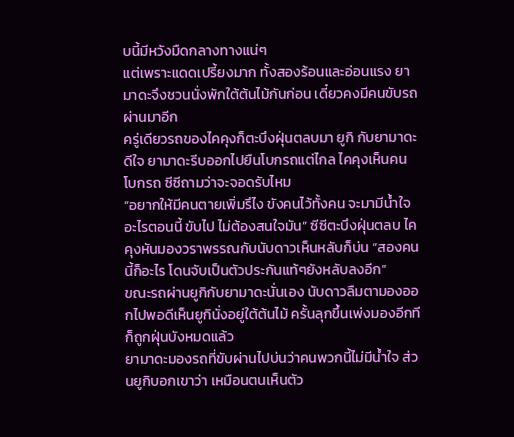บนี้มีหวังมืดกลางทางแน่ๆ
แต่เพราะแดดเปรี้ยงมาก ทั้งสองร้อนและอ่อนแรง ยามาดะจึงชวนนั่งพักใต้ต้นไม้กันก่อน เดี๋ยวคงมีคนขับรถผ่านมาอีก
ครู่เดียวรถของไคคุงก็ตะบึงฝุ่นตลบมา ยูกิ กับยามาดะดีใจ ยามาดะรีบออกไปยืนโบกรถแต่ไกล ไคคุงเห็นคนโบกรถ ซีซีถามว่าจะจอดรับไหม
“อยากให้มีคนตายเพิ่มรึไง ขังคนไว้ทั้งคน จะมามีนํ้าใจอะไรตอนนี้ ขับไป ไม่ต้องสนใจมัน” ซีซีตะบึงฝุ่นตลบ ไคคุงหันมองวราพรรณกับนับดาวเห็นหลับก็บ่น “สองคนนี้ก็อะไร โดนจับเป็นตัวประกันแท้ๆยังหลับลงอีก”
ขณะรถผ่านยูกิกับยามาดะนั่นเอง นับดาวลืมตามองออกไปพอดีเห็นยูกินั่งอยู่ใต้ต้นไม้ ครั้นลุกขึ้นเพ่งมองอีกทีก็ถูกฝุ่นบังหมดแล้ว
ยามาดะมองรถที่ขับผ่านไปบ่นว่าคนพวกนี้ไม่มีนํ้าใจ ส่วนยูกิบอกเขาว่า เหมือนตนเห็นตัว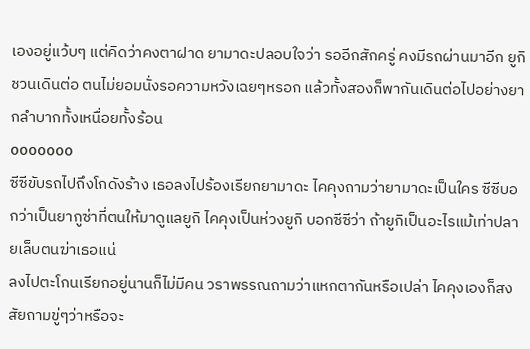เองอยู่แว้บๆ แต่คิดว่าคงตาฝาด ยามาดะปลอบใจว่า รออีกสักครู่ คงมีรถผ่านมาอีก ยูกิชวนเดินต่อ ตนไม่ยอมนั่งรอความหวังเฉยๆหรอก แล้วทั้งสองก็พากันเดินต่อไปอย่างยากลำบากทั้งเหนื่อยทั้งร้อน
ooooooo
ซีซีขับรถไปถึงโกดังร้าง เธอลงไปร้องเรียกยามาดะ ไคคุงถามว่ายามาดะเป็นใคร ซีซีบอกว่าเป็นยากูซ่าที่ตนให้มาดูแลยูกิ ไคคุงเป็นห่วงยูกิ บอกซีซีว่า ถ้ายูกิเป็นอะไรแม้เท่าปลายเล็บตนฆ่าเธอแน่
ลงไปตะโกนเรียกอยู่นานก็ไม่มีคน วราพรรณถามว่าแหกตากันหรือเปล่า ไคคุงเองก็สงสัยถามขู่ๆว่าหรือจะ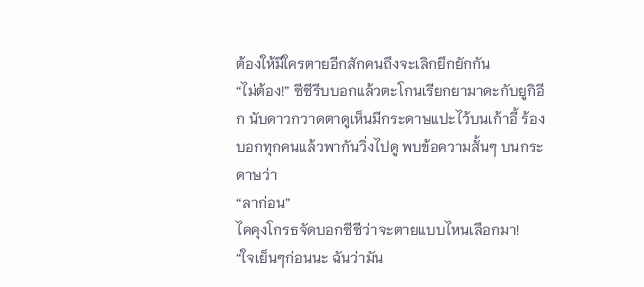ต้องให้มีใครตายอีกสักคนถึงจะเลิกยึกยักกัน
“ไม่ต้อง!” ซีซีรีบบอกแล้วตะโกนเรียกยามาดะกับยูกิอีก นับดาวกวาดตาดูเห็นมีกระดาษแปะไว้บนเก้าอี้ ร้องบอกทุกคนแล้วพากันวิ่งไปดู พบข้อความสั้นๆ บนกระดาษว่า
“ลาก่อน”
ไคคุงโกรธจัดบอกซีซีว่าจะตายแบบไหนเลือกมา!
“ใจเย็นๆก่อนนะ ฉันว่ามัน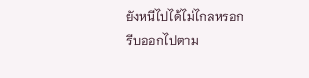ยังหนีไปได้ไม่ไกลหรอก รีบออกไปตาม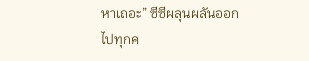หาเถอะ” ซีซีผลุนผลันออกไปทุกค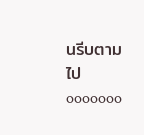นรีบตามไป
ooooooo